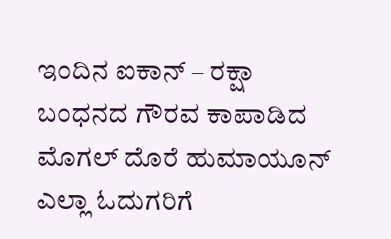ಇಂದಿನ ಐಕಾನ್ – ರಕ್ಷಾ ಬಂಧನದ ಗೌರವ ಕಾಪಾಡಿದ ಮೊಗಲ್ ದೊರೆ ಹುಮಾಯೂನ್
ಎಲ್ಲಾ ಓದುಗರಿಗೆ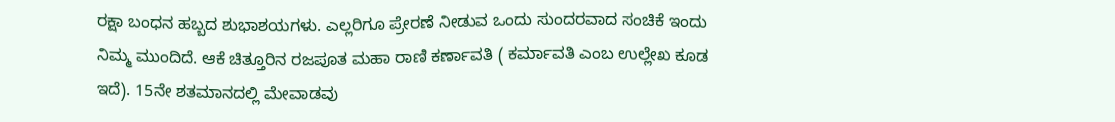ರಕ್ಷಾ ಬಂಧನ ಹಬ್ಬದ ಶುಭಾಶಯಗಳು. ಎಲ್ಲರಿಗೂ ಪ್ರೇರಣೆ ನೀಡುವ ಒಂದು ಸುಂದರವಾದ ಸಂಚಿಕೆ ಇಂದು ನಿಮ್ಮ ಮುಂದಿದೆ. ಆಕೆ ಚಿತ್ತೂರಿನ ರಜಪೂತ ಮಹಾ ರಾಣಿ ಕರ್ಣಾವತಿ ( ಕರ್ಮಾವತಿ ಎಂಬ ಉಲ್ಲೇಖ ಕೂಡ ಇದೆ). 15ನೇ ಶತಮಾನದಲ್ಲಿ ಮೇವಾಡವು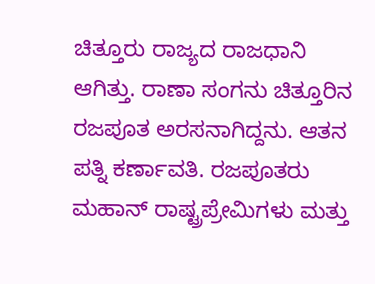ಚಿತ್ತೂರು ರಾಜ್ಯದ ರಾಜಧಾನಿ ಆಗಿತ್ತು. ರಾಣಾ ಸಂಗನು ಚಿತ್ತೂರಿನ ರಜಪೂತ ಅರಸನಾಗಿದ್ದನು. ಆತನ ಪತ್ನಿ ಕರ್ಣಾವತಿ. ರಜಪೂತರು ಮಹಾನ್ ರಾಷ್ಟ್ರಪ್ರೇಮಿಗಳು ಮತ್ತು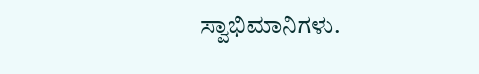ಸ್ವಾಭಿಮಾನಿಗಳು.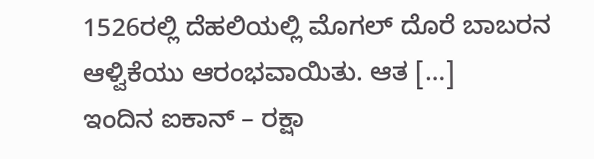1526ರಲ್ಲಿ ದೆಹಲಿಯಲ್ಲಿ ಮೊಗಲ್ ದೊರೆ ಬಾಬರನ ಆಳ್ವಿಕೆಯು ಆರಂಭವಾಯಿತು. ಆತ […]
ಇಂದಿನ ಐಕಾನ್ – ರಕ್ಷಾ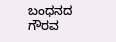ಬಂಧನದ ಗೌರವ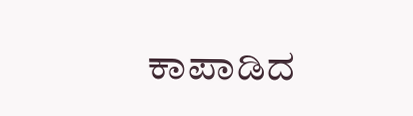ಕಾಪಾಡಿದ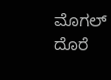ಮೊಗಲ್ ದೊರೆ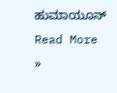ಹುಮಾಯೂನ್ Read More »